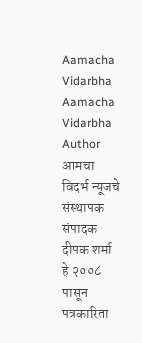Aamacha Vidarbha Aamacha Vidarbha Author आमचा विदर्भ न्यूजचे संस्थापक संपादक दीपक शर्मा हे २००८ पासून पत्रकारिता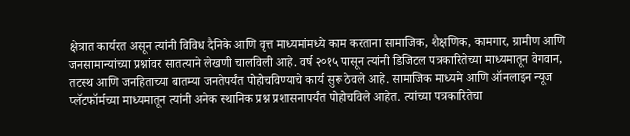क्षेत्रात कार्यरत असून त्यांनी विविध दैनिके आणि वृत्त माध्यमांमध्ये काम करताना सामाजिक, शैक्षणिक, कामगार, ग्रामीण आणि जनसामान्यांच्या प्रश्नांवर सातत्याने लेखणी चालविली आहे. वर्ष २०१५ पासून त्यांनी डिजिटल पत्रकारितेच्या माध्यमातून वेगवान, तटस्थ आणि जनहिताच्या बातम्या जनतेपर्यंत पोहोचविण्याचे कार्य सुरू ठेवले आहे. सामाजिक माध्यमे आणि ऑनलाइन न्यूज प्लॅटफॉर्मच्या माध्यमातून त्यांनी अनेक स्थानिक प्रश्न प्रशासनापर्यंत पोहोचविले आहेत. त्यांच्या पत्रकारितेचा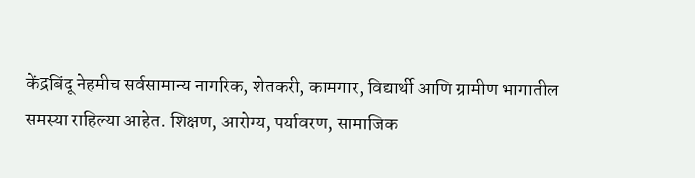केंद्रबिंदू नेहमीच सर्वसामान्य नागरिक, शेतकरी, कामगार, विद्यार्थी आणि ग्रामीण भागातील समस्या राहिल्या आहेत. शिक्षण, आरोग्य, पर्यावरण, सामाजिक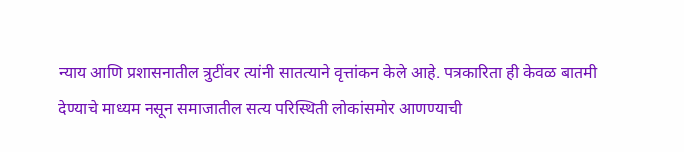न्याय आणि प्रशासनातील त्रुटींवर त्यांनी सातत्याने वृत्तांकन केले आहे. पत्रकारिता ही केवळ बातमी देण्याचे माध्यम नसून समाजातील सत्य परिस्थिती लोकांसमोर आणण्याची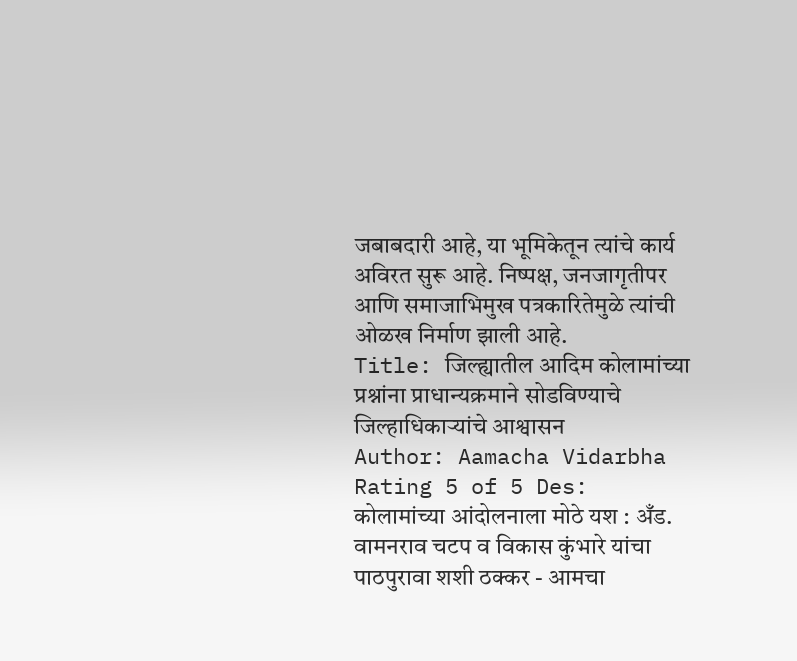जबाबदारी आहे, या भूमिकेतून त्यांचे कार्य अविरत सुरू आहे. निष्पक्ष, जनजागृतीपर आणि समाजाभिमुख पत्रकारितेमुळे त्यांची ओळख निर्माण झाली आहे.
Title: जिल्ह्यातील आदिम कोलामांच्या प्रश्नांना प्राधान्यक्रमाने सोडविण्याचे जिल्हाधिकाऱ्यांचे आश्वासन
Author: Aamacha Vidarbha
Rating 5 of 5 Des:
कोलामांच्या आंदोलनाला मोठे यश : अँड. वामनराव चटप व विकास कुंभारे यांचा पाठपुरावा शशी ठक्कर - आमचा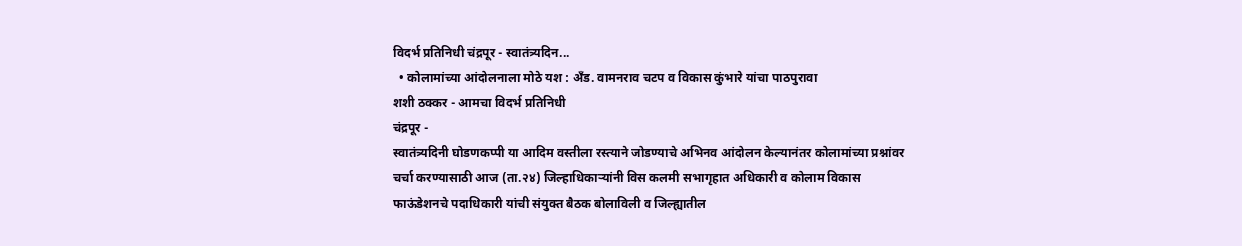विदर्भ प्रतिनिधी चंद्रपूर - स्वातंत्र्यदिन...
  • कोलामांच्या आंदोलनाला मोठे यश : अँड. वामनराव चटप व विकास कुंभारे यांचा पाठपुरावा
शशी ठक्कर - आमचा विदर्भ प्रतिनिधी
चंद्रपूर -
स्वातंत्र्यदिनी घोडणकप्पी या आदिम वस्तीला रस्त्याने जोडण्याचे अभिनव आंदोलन केल्यानंतर कोलामांच्या प्रश्नांवर चर्चा करण्यासाठी आज (ता.२४) जिल्हाधिकाऱ्यांनी विस कलमी सभागृहात अधिकारी व कोलाम विकास फाऊंडेशनचे पदाधिकारी यांची संयुक्त बैठक बोलाविली व जिल्ह्यातील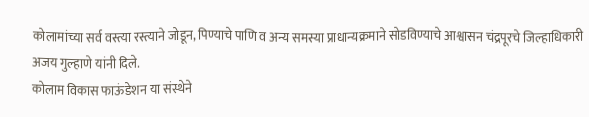कोलामांच्या सर्व वस्त्या रस्त्याने जोडून, पिण्याचे पाणि व अन्य समस्या प्राधान्यक्रमाने सोडविण्याचे आश्वासन चंद्रपूरचे जिल्हाधिकारी अजय गुल्हाणे यांनी दिले.
कोलाम विकास फाऊंडेशन या संस्थेने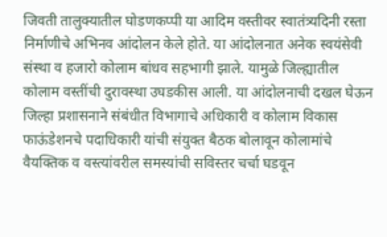जिवती तालुक्यातील घोडणकप्पी या आदिम वस्तीवर स्वातंत्र्यदिनी रस्ता निर्माणीचे अभिनव आंदोलन केले होते. या आंदोलनात अनेक स्वयंसेवी संस्था व हजारो कोलाम बांधव सहभागी झाले. यामुळे जिल्ह्यातील कोलाम वस्तींची दुरावस्था उघडकीस आली. या आंदोलनाची दखल घेऊन जिल्हा प्रशासनाने संबंधीत विभागाचे अधिकारी व कोलाम विकास फाऊंडेशनचे पदाधिकारी यांची संयुक्त बैठक बोलावून कोलामांचे वैयक्तिक व वस्त्यांवरील समस्यांची सविस्तर चर्चा घडवून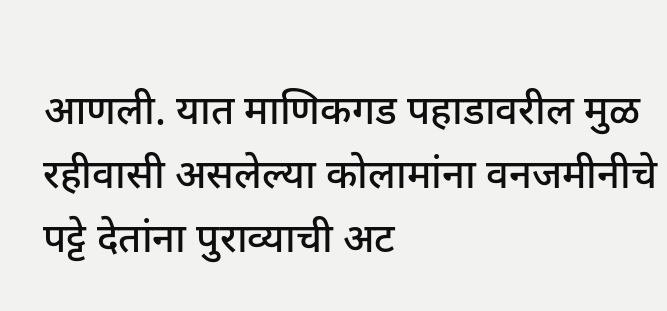आणली. यात माणिकगड पहाडावरील मुळ रहीवासी असलेल्या कोलामांना वनजमीनीचे पट्टे देतांना पुराव्याची अट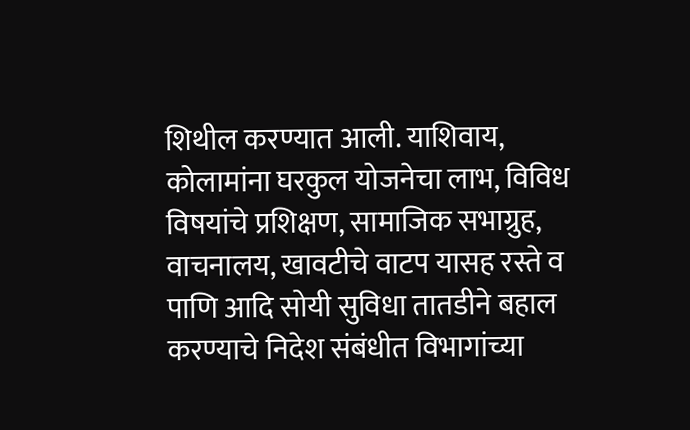शिथील करण्यात आली. याशिवाय, कोलामांना घरकुल योजनेचा लाभ, विविध विषयांचे प्रशिक्षण, सामाजिक सभाग्रुह, वाचनालय, खावटीचे वाटप यासह रस्ते व पाणि आदि सोयी सुविधा तातडीने बहाल करण्याचे निदेश संबंधीत विभागांच्या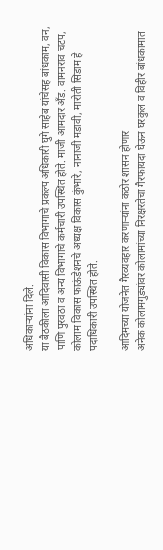अधिकाऱ्यांना दिले.
या बैठकीला आदिवासी विकास विभागाचे प्रकल्प अधिकारी घुगे साहेब यांचेसह बांधकाम, वन, पाणि पुरवठा व अन्य विभागाचे कर्मचारी उपस्थित होते. माजी आमदार अँड. वामनराव चटप, कोलाम विकास फाऊंडेशनचे अध्यक्ष विकास कुंभारे, नानाजी मडावी, मारोती सिडाम हे पदाधिकारी उपस्थित होते.

आदिमच्या योजनेत गैरव्यवहार करणाऱ्यांना कठोर शासन होणार
अनेक कोलामगुड्यांवर कोलामांच्या निरक्षरतेचा गैरफायदा घेऊन घरकुल व विहीर बांधकामात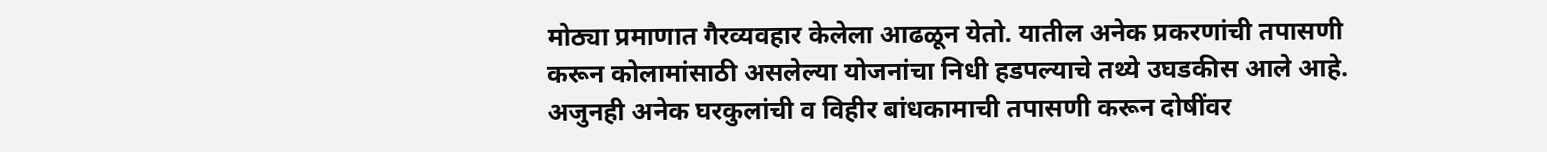मोठ्या प्रमाणात गैरव्यवहार केलेला आढळून येतो. यातील अनेक प्रकरणांची तपासणी करून कोलामांसाठी असलेल्या योजनांचा निधी हडपल्याचे तथ्ये उघडकीस आले आहे. अजुनही अनेक घरकुलांची व विहीर बांधकामाची तपासणी करून दोषींवर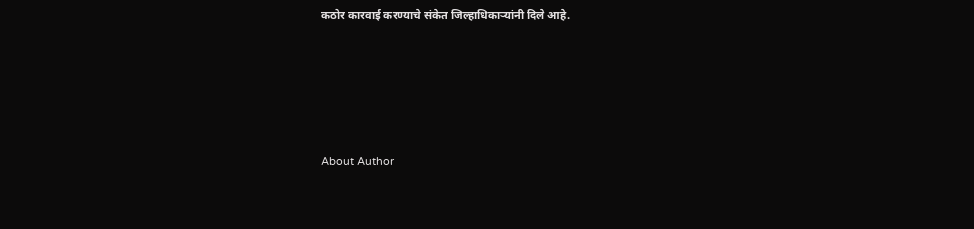कठोर कारवाई करण्याचे संकेत जिल्हाधिकाऱ्यांनी दिले आहे.







About Author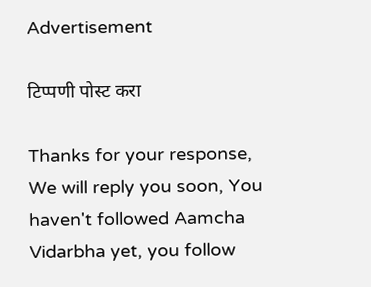Advertisement

टिप्पणी पोस्ट करा

Thanks for your response, We will reply you soon, You haven't followed Aamcha Vidarbha yet, you follow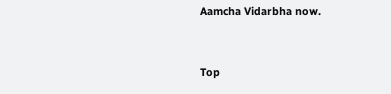Aamcha Vidarbha now.


Top